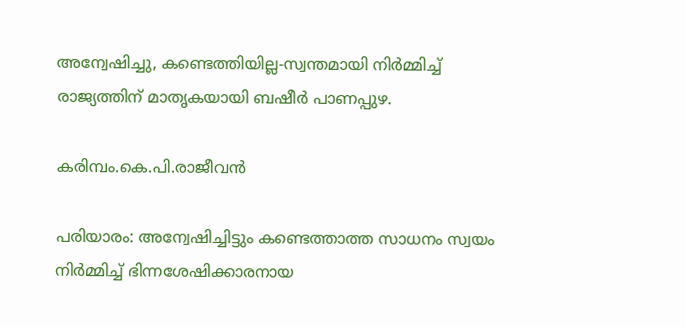അന്വേഷിച്ചു, കണ്ടെത്തിയില്ല-സ്വന്തമായി നിര്‍മ്മിച്ച് രാജ്യത്തിന് മാതൃകയായി ബഷീര്‍ പാണപ്പുഴ.

കരിമ്പം.കെ.പി.രാജീവന്‍

പരിയാരം: അന്വേഷിച്ചിട്ടും കണ്ടെത്താത്ത സാധനം സ്വയം നിര്‍മ്മിച്ച് ഭിന്നശേഷിക്കാരനായ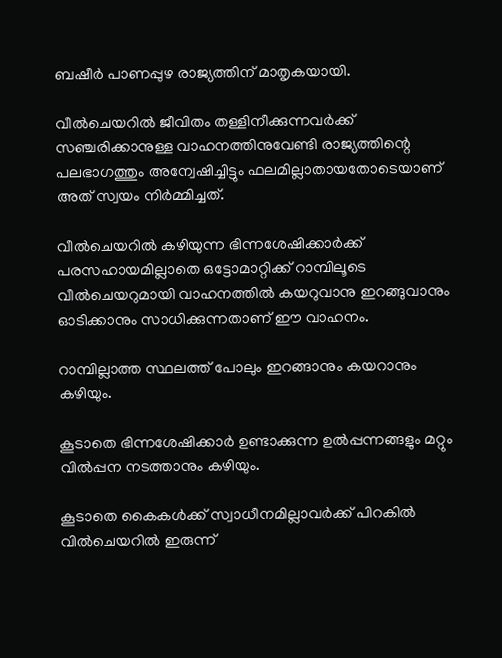ബഷീര്‍ പാണപ്പുഴ രാജ്യത്തിന് മാതൃകയായി.

വീല്‍ചെയറില്‍ ജീവിതം തള്ളിനീക്കുന്നവര്‍ക്ക് സഞ്ചരിക്കാനുള്ള വാഹനത്തിനുവേണ്ടി രാജ്യത്തിന്റെ പലഭാഗത്തും അന്വേഷിച്ചിട്ടും ഫലമില്ലാതായതോടെയാണ് അത് സ്വയം നിര്‍മ്മിച്ചത്.

വീല്‍ചെയറില്‍ കഴിയുന്ന ഭിന്നശേഷിക്കാര്‍ക്ക് പരസഹായമില്ലാതെ ഒട്ടോമാറ്റിക്ക് റാമ്പിലൂടെ വീല്‍ചെയറുമായി വാഹനത്തില്‍ കയറുവാനു ഇറങ്ങുവാനും ഓടിക്കാനും സാധിക്കുന്നതാണ് ഈ വാഹനം.

റാമ്പില്ലാത്ത സ്ഥലത്ത് പോലും ഇറങ്ങാനും കയറാനും കഴിയും.

കൂടാതെ ഭിന്നശേഷിക്കാര്‍ ഉണ്ടാക്കുന്ന ഉല്‍പ്പന്നങ്ങളും മറ്റും വില്‍പ്പന നടത്താനും കഴിയും.

കൂടാതെ കൈകള്‍ക്ക് സ്വാധീനമില്ലാവര്‍ക്ക് പിറകില്‍ വില്‍ചെയറില്‍ ഇരുന്ന്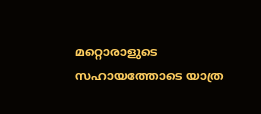മറ്റൊരാളുടെ സഹായത്തോടെ യാത്ര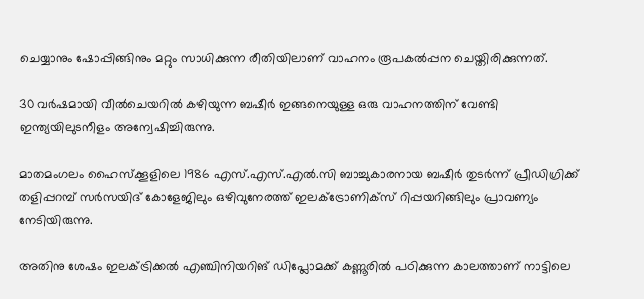ചെയ്യാനും ഷോപ്പിങ്ങിനും മറ്റും സാധിക്കുന്ന രീതിയിലാണ് വാഹനം രൂപകല്‍പ്പന ചെയ്തിരിക്കുന്നത്.

30 വര്‍ഷമായി വീല്‍ചെയറില്‍ കഴിയുന്ന ബഷീര്‍ ഇങ്ങനെയുള്ള ഒരു വാഹനത്തിന് വേണ്ടി ഇന്ത്യയിലുടനീളം അന്വേഷിച്ചിരുന്നു.

മാതമംഗലം ഹൈസ്‌ക്കൂളിലെ 1986 എസ്.എസ്.എല്‍.സി ബാച്ചുകാരനായ ബഷീര്‍ തുടര്‍ന്ന് പ്രീഡിഗ്രിക്ക് തളിപ്പറമ്പ് സര്‍സയിദ് കോളേജിലും ഒഴിവുനേരത്ത് ഇലക്ട്രോണിക്‌സ് റിപ്പയറിങ്ങിലും പ്രാവണ്യം നേടിയിരുന്നു.

അതിനു ശേഷം ഇലക്ട്രിക്കല്‍ എഞ്ചിനിയറിങ് ഡിപ്ലോമക്ക് കണ്ണൂരില്‍ പഠിക്കുന്ന കാലത്താണ് നാട്ടിലെ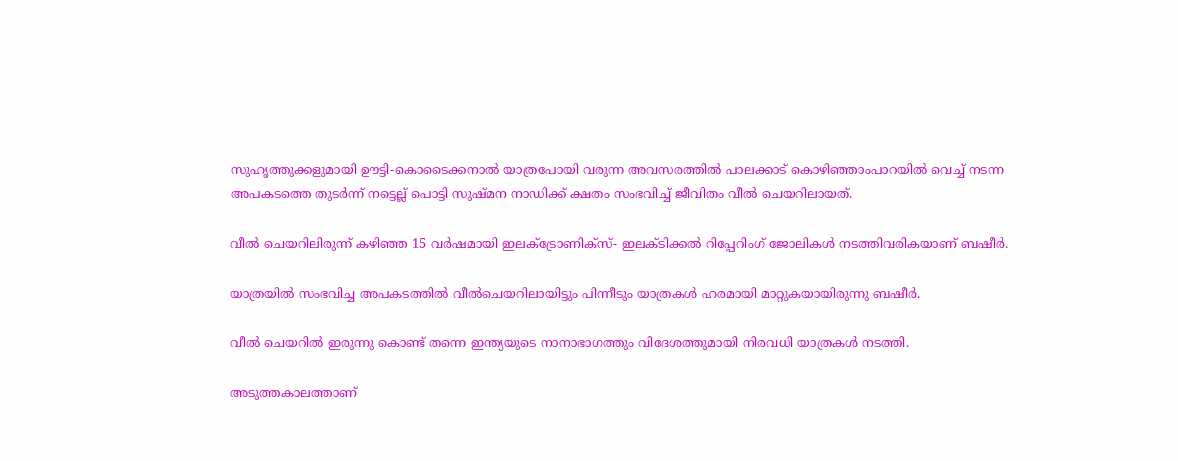സുഹൃത്തുക്കളുമായി ഊട്ടി-കൊടൈക്കനാല്‍ യാത്രപോയി വരുന്ന അവസരത്തില്‍ പാലക്കാട് കൊഴിഞ്ഞാംപാറയില്‍ വെച്ച് നടന്ന അപകടത്തെ തുടര്‍ന്ന് നട്ടെല്ല് പൊട്ടി സുഷ്മന നാഡിക്ക് ക്ഷതം സംഭവിച്ച് ജീവിതം വീല്‍ ചെയറിലായത്.

വീല്‍ ചെയറിലിരുന്ന് കഴിഞ്ഞ 15 വര്‍ഷമായി ഇലക്ട്രോണിക്‌സ്- ഇലക്ടിക്കല്‍ റിപ്പേറിംഗ് ജോലികള്‍ നടത്തിവരികയാണ് ബഷീര്‍.

യാത്രയില്‍ സംഭവിച്ച അപകടത്തില്‍ വീല്‍ചെയറിലായിട്ടും പിന്നീടും യാത്രകള്‍ ഹരമായി മാറ്റുകയായിരുന്നു ബഷീര്‍.

വീല്‍ ചെയറില്‍ ഇരുന്നു കൊണ്ട് തന്നെ ഇന്ത്യയുടെ നാനാഭാഗത്തും വിദേശത്തുമായി നിരവധി യാത്രകള്‍ നടത്തി.

അടുത്തകാലത്താണ്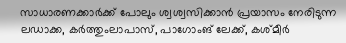സാധാരണക്കാര്‍ക്ക് പോലും ശ്വശ്വസിക്കാന്‍ പ്രയാസം നേരിടുന്ന ലഡാക്ക, കര്‍ത്തുംലാപാസ്, പാഗോംങ് ലേക്ക്, കശ്മീര്‍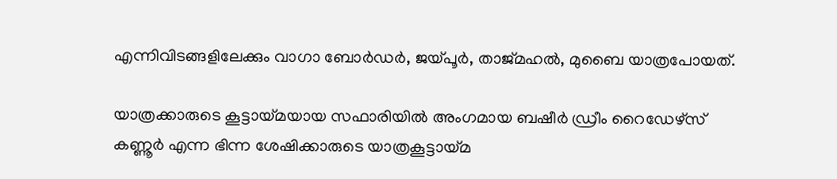എന്നിവിടങ്ങളിലേക്കും വാഗാ ബോര്‍ഡര്‍, ജയ്പൂര്‍, താജ്മഹല്‍, മുബൈ യാത്രപോയത്.

യാത്രക്കാരുടെ കൂട്ടായ്മയായ സഫാരിയില്‍ അംഗമായ ബഷീര്‍ ഡ്രീം റൈഡേഴ്‌സ് കണ്ണൂര്‍ എന്ന ഭിന്ന ശേഷിക്കാരുടെ യാത്രകൂട്ടായ്മ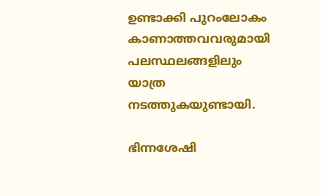ഉണ്ടാക്കി പുറംലോകം കാണാത്തവവരുമായി പലസ്ഥലങ്ങളിലും യാത്ര നടത്തുകയുണ്ടായി.

ഭിന്നശേഷി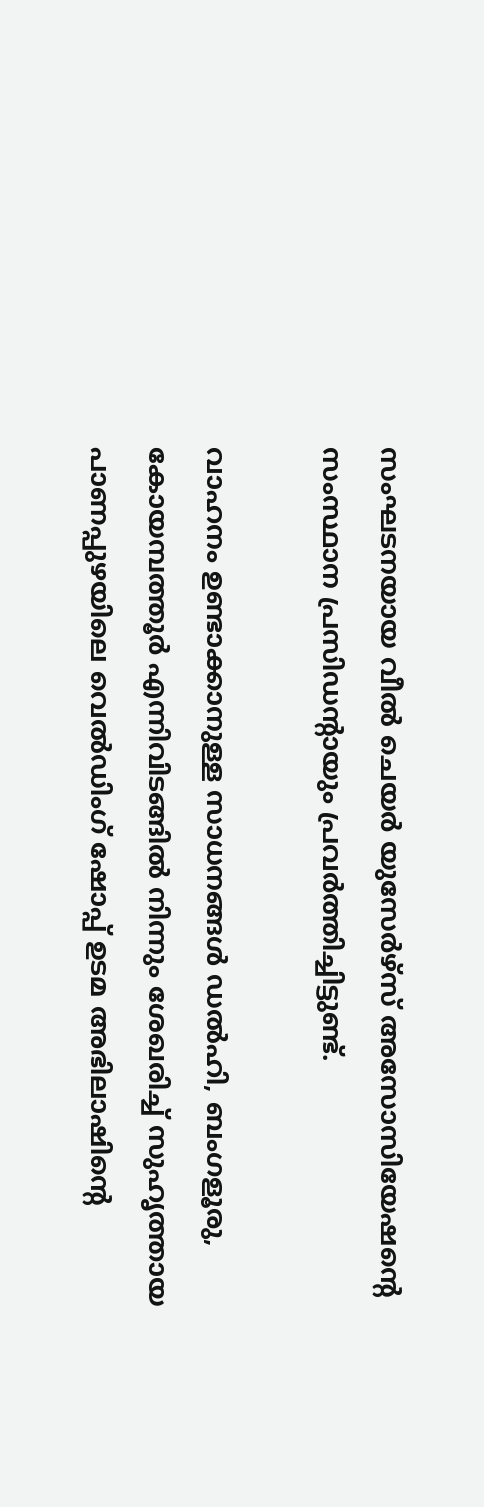സംഘടനയായ വീല്‍ ചെയര്‍ യുസേര്‍ഴ്‌സ് അസോസിയേഷന്റെ സംസ്ഥാന പ്രസിഡന്റായും പ്രവര്‍ത്തിച്ചിട്ടുണ്ട്.

വാഹനം ഉണ്ടാക്കാനുള്ള സാധനങ്ങള്‍ ഡല്‍ഹി, ബംഗളൂരു, കോയമ്പത്തൂര്‍ എന്നിവിടങ്ങില്‍ നിന്നും ശേഖരിച്ച് സുഹൃത്തായ പാണപ്പുഴയിലെ വെല്‍ഡിംഗ് ഷോപ്പ് ഉടമ അഭിലാഷിന്റെ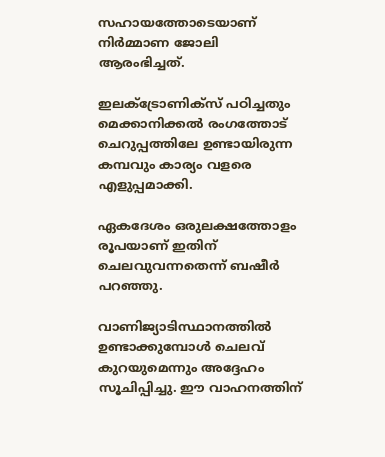സഹായത്തോടെയാണ് നിര്‍മ്മാണ ജോലി ആരംഭിച്ചത്.

ഇലക്ട്രോണിക്‌സ് പഠിച്ചതും മെക്കാനിക്കല്‍ രംഗത്തോട് ചെറുപ്പത്തിലേ ഉണ്ടായിരുന്ന കമ്പവും കാര്യം വളരെ എളുപ്പമാക്കി.

ഏകദേശം ഒരുലക്ഷത്തോളം രൂപയാണ് ഇതിന് ചെലവുവന്നതെന്ന് ബഷീര്‍ പറഞ്ഞു.

വാണിജ്യാടിസ്ഥാനത്തില്‍ ഉണ്ടാക്കുമ്പോള്‍ ചെലവ് കുറയുമെന്നും അദ്ദേഹം സൂചിപ്പിച്ചു. ഈ വാഹനത്തിന്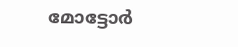മോട്ടോര്‍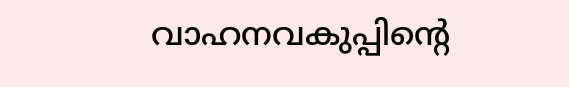വാഹനവകുപ്പിന്റെ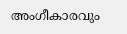അംഗീകാരവും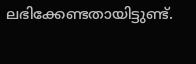ലഭിക്കേണ്ടതായിട്ടുണ്ട്.